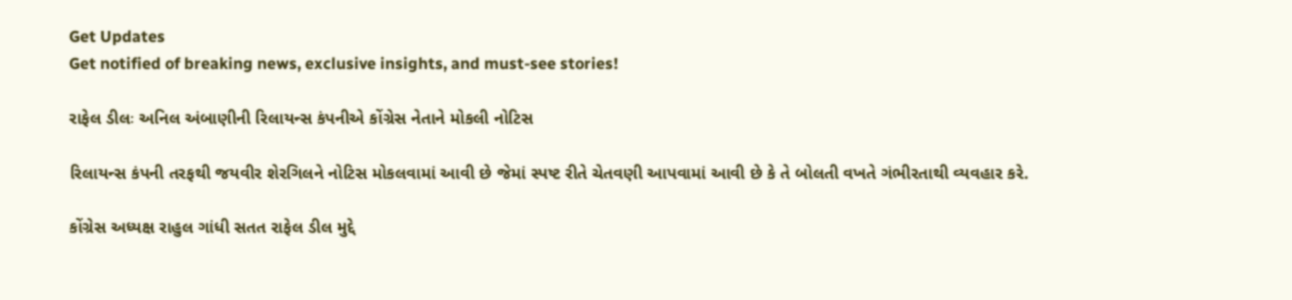Get Updates
Get notified of breaking news, exclusive insights, and must-see stories!

રાફેલ ડીલઃ અનિલ અંબાણીની રિલાયન્સ કંપનીએ કોંગ્રેસ નેતાને મોકલી નોટિસ

રિલાયન્સ કંપની તરફથી જયવીર શેરગિલને નોટિસ મોકલવામાં આવી છે જેમાં સ્પષ્ટ રીતે ચેતવણી આપવામાં આવી છે કે તે બોલતી વખતે ગંભીરતાથી વ્યવહાર કરે.

કોંગ્રેસ અધ્યક્ષ રાહુલ ગાંધી સતત રાફેલ ડીલ મુદ્દે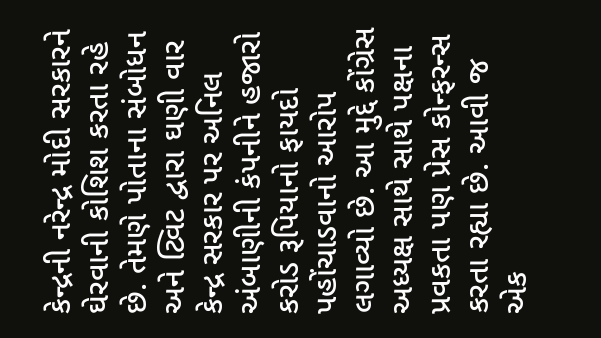કેન્દ્રની નરેન્દ્ર મોદી સરકારને ઘેરવાની કોશિશ કરતા રહે છે. તેમણે પોતાના સંબોધન અને ટ્વિટ દ્વારા ઘણી વાર કેન્દ્ર સરકાર પર અનિલ અંબાણીની કંપનીને હજારો કરોડ રૂપિયાનો ફાયદો પહોંચાડવાનો આરોપ લગાવ્યો છે. આ મુદ્દે કોંગ્રેસ અધ્યક્ષ સાથે સાથે પક્ષના પ્રવકતા પણ પ્રેસ કોન્ફરન્સ કરતા રહ્યા છે. આવી જ એક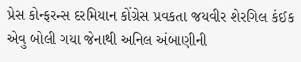પ્રેસ કોન્ફરન્સ દરમિયાન કોંગ્રેસ પ્રવકતા જયવીર શેરગિલ કંઈક એવુ બોલી ગયા જેનાથી અનિલ અંબાણીની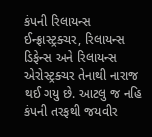કંપની રિલાયન્સ ઈન્ફ્રાસ્ટ્રક્ચર, રિલાયન્સ ડિફેન્સ અને રિલાયન્સ એરોસ્ટ્રક્ચર તેનાથી નારાજ થઈ ગયુ છે. આટલુ જ નહિ કંપની તરફથી જયવીર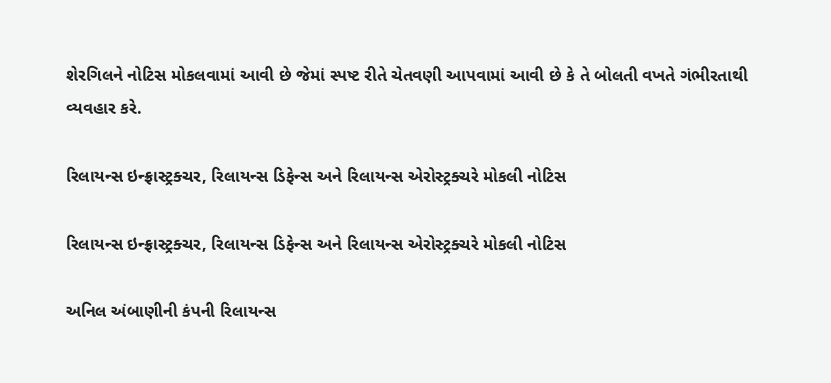શેરગિલને નોટિસ મોકલવામાં આવી છે જેમાં સ્પષ્ટ રીતે ચેતવણી આપવામાં આવી છે કે તે બોલતી વખતે ગંભીરતાથી વ્યવહાર કરે.

રિલાયન્સ ઇન્ફ્રાસ્ટ્રક્ચર, રિલાયન્સ ડિફેન્સ અને રિલાયન્સ એરોસ્ટ્રક્ચરે મોકલી નોટિસ

રિલાયન્સ ઇન્ફ્રાસ્ટ્રક્ચર, રિલાયન્સ ડિફેન્સ અને રિલાયન્સ એરોસ્ટ્રક્ચરે મોકલી નોટિસ

અનિલ અંબાણીની કંપની રિલાયન્સ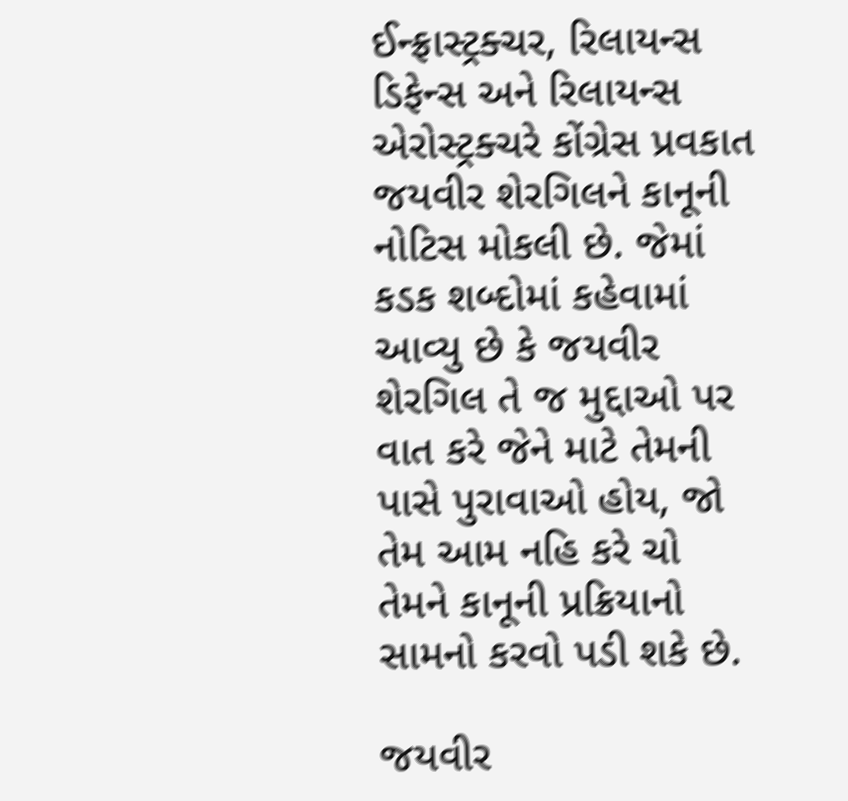ઈન્ફ્રાસ્ટ્રક્ચર, રિલાયન્સ ડિફેન્સ અને રિલાયન્સ એરોસ્ટ્રક્ચરે કોંગ્રેસ પ્રવકાત જયવીર શેરગિલને કાનૂની નોટિસ મોકલી છે. જેમાં કડક શબ્દોમાં કહેવામાં આવ્યુ છે કે જયવીર શેરગિલ તે જ મુદ્દાઓ પર વાત કરે જેને માટે તેમની પાસે પુરાવાઓ હોય, જો તેમ આમ નહિ કરે ચો તેમને કાનૂની પ્રક્રિયાનો સામનો કરવો પડી શકે છે.

જયવીર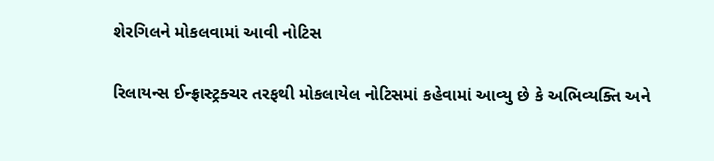શેરગિલને મોકલવામાં આવી નોટિસ

રિલાયન્સ ઈન્ફ્રાસ્ટ્રક્ચર તરફથી મોકલાયેલ નોટિસમાં કહેવામાં આવ્યુ છે કે અભિવ્યક્તિ અને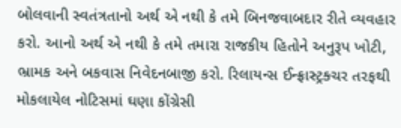બોલવાની સ્વતંત્રતાનો અર્થ એ નથી કે તમે બિનજવાબદાર રીતે વ્યવહાર કરો. આનો અર્થ એ નથી કે તમે તમારા રાજકીય હિતોને અનુરૂપ ખોટી, ભ્રામક અને બકવાસ નિવેદનબાજી કરો. રિલાયન્સ ઈન્ફ્રાસ્ટ્રક્ચર તરફથી મોકલાયેલ નોટિસમાં ઘણા કોંગ્રેસી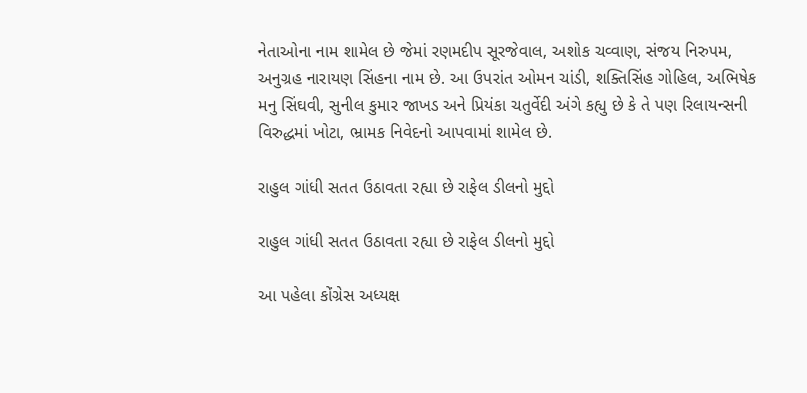નેતાઓના નામ શામેલ છે જેમાં રણમદીપ સૂરજેવાલ, અશોક ચવ્વાણ, સંજય નિરુપમ, અનુગ્રહ નારાયણ સિંહના નામ છે. આ ઉપરાંત ઓમન ચાંડી, શક્તિસિંહ ગોહિલ, અભિષેક મનુ સિંઘવી, સુનીલ કુમાર જાખડ અને પ્રિયંકા ચતુર્વેદી અંગે કહ્યુ છે કે તે પણ રિલાયન્સની વિરુદ્ધમાં ખોટા, ભ્રામક નિવેદનો આપવામાં શામેલ છે.

રાહુલ ગાંધી સતત ઉઠાવતા રહ્યા છે રાફેલ ડીલનો મુદ્દો

રાહુલ ગાંધી સતત ઉઠાવતા રહ્યા છે રાફેલ ડીલનો મુદ્દો

આ પહેલા કોંગ્રેસ અધ્યક્ષ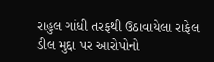રાહુલ ગાંધી તરફથી ઉઠાવાયેલા રાફેલ ડીલ મુદ્દા પર આરોપોનો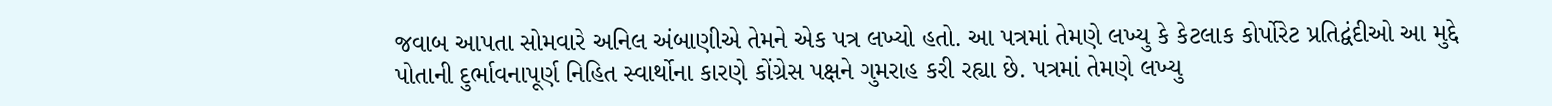જવાબ આપતા સોમવારે અનિલ અંબાણીએ તેમને એક પત્ર લખ્યો હતો. આ પત્રમાં તેમણે લખ્યુ કે કેટલાક કોર્પોરેટ પ્રતિદ્વંદીઓ આ મુદ્દે પોતાની દુર્ભાવનાપૂર્ણ નિહિત સ્વાર્થોના કારણે કોંગ્રેસ પક્ષને ગુમરાહ કરી રહ્યા છે. પત્રમાં તેમણે લખ્યુ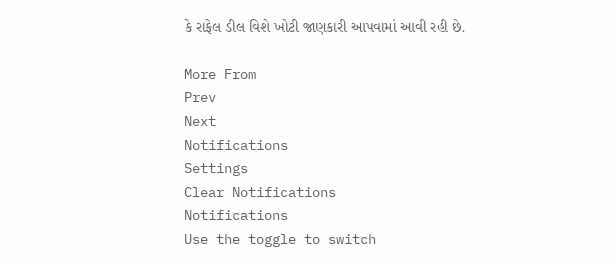કે રાફેલ ડીલ વિશે ખોટી જાણકારી આપવામાં આવી રહી છે.

More From
Prev
Next
Notifications
Settings
Clear Notifications
Notifications
Use the toggle to switch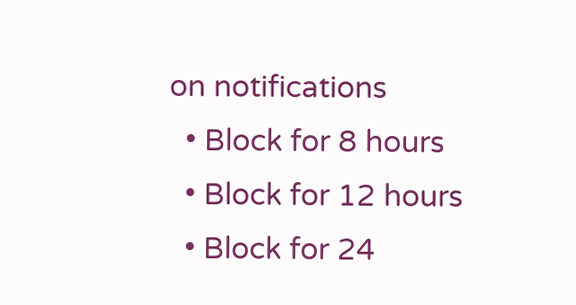on notifications
  • Block for 8 hours
  • Block for 12 hours
  • Block for 24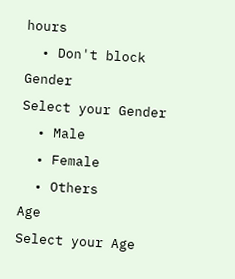hours
  • Don't block
Gender
Select your Gender
  • Male
  • Female
  • Others
Age
Select your Age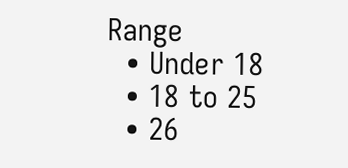Range
  • Under 18
  • 18 to 25
  • 26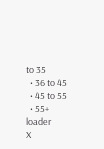to 35
  • 36 to 45
  • 45 to 55
  • 55+
loader
X